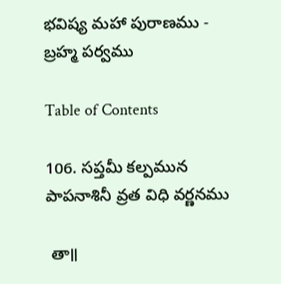భవిష్య మహా పురాణము - బ్రహ్మ పర్వము

Table of Contents

106. సప్తమీ కల్పమున పాపనాశినీ వ్రత విధి వర్ణనము

 తా॥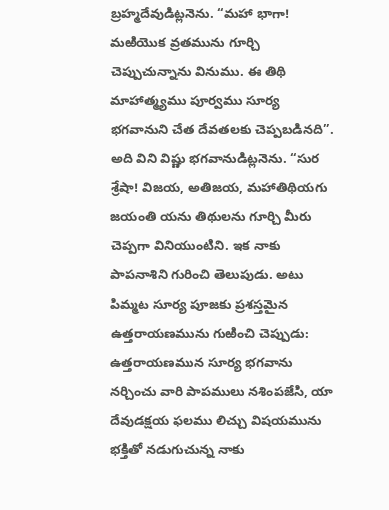బ్రహ్మదేవుడిట్లనెను. “మహా భాగా! మఱియొక వ్రతమును గూర్చి చెప్పుచున్నాను వినుము. ఈ తిథి మాహాత్మ్యము పూర్వము సూర్య భగవానుని చేత దేవతలకు చెప్పబడినది”. అది విని విష్ణు భగవానుడిట్లనెను. “సుర శ్రేషా! విజయ, అతిజయ, మహాతిథియగు జయంతి యను తిథులను గూర్చి మీరు చెప్పగా వినియుంటిని. ఇక నాకు పాపనాశిని గురించి తెలుపుడు. అటు పిమ్మట సూర్య పూజకు ప్రశస్తమైన ఉత్తరాయణమును గుఱించి చెప్పుడు: ఉత్తరాయణమున సూర్య భగవాను నర్చించు వారి పాపములు నశింపజేసి, యా దేవుడక్షయ ఫలము లిచ్చు విషయమును భక్తితో నడుగుచున్న నాకు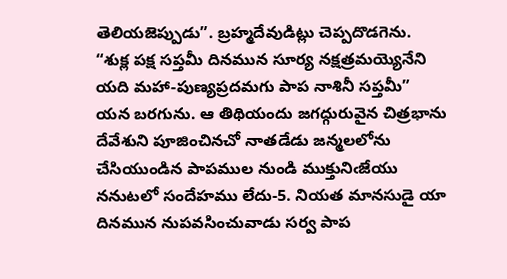తెలియజెప్పుడు”. బ్రహ్మదేవుడిట్లు చెప్పదొడగెను. “శుక్ల పక్ష సప్తమీ దినమున సూర్య నక్షత్రమయ్యెనేని యది మహా-పుణ్యప్రదమగు పాప నాశినీ సప్తమీ” యన బరగును. ఆ తిథియందు జగద్గురువైన చిత్రభాను దేవేశుని పూజించినచో నాతడేడు జన్మలలోను చేసియుండిన పాపముల నుండి ముక్తునిఁజేయు ననుటలో సందేహము లేదు-5. నియత మానసుడై యా దినమున నుపవసించువాడు సర్వ పాప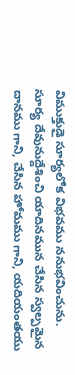విముక్తుడై సూర్యలోక విభవము ననుభవించును. సూర్య దేవునుద్దేశించి యాదినమున చేసిన స్వల్పమైన దానము గాని, చేసిన హోమము గాని, యదియంతయు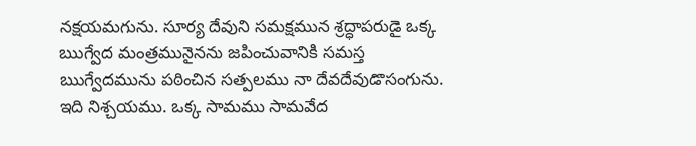నక్షయమగును. సూర్య దేవుని సమక్షమున శ్రద్ధాపరుడై ఒక్క ఋగ్వేద మంత్రమునైనను జపించువానికి సమస్త ఋగ్వేదమును పఠించిన సత్పలము నా దేవదేవుడొసంగును. ఇది నిశ్చయము. ఒక్క సామము సామవేద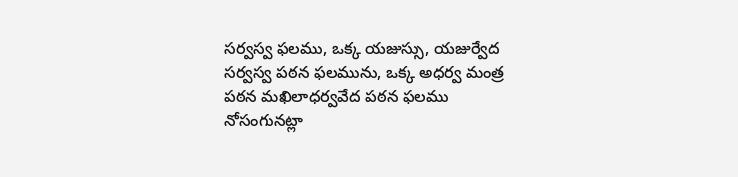సర్వస్వ ఫలము, ఒక్క యజుస్సు, యజుర్వేద సర్వస్వ పఠన ఫలమును, ఒక్క అధర్వ మంత్ర పఠన మఖిలాధర్వవేద పఠన ఫలము నోసంగునట్లా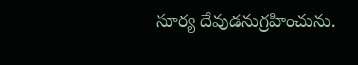సూర్య దేవుడనుగ్రహించును.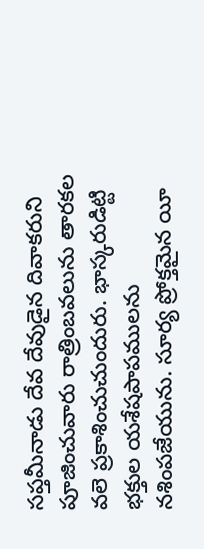సప్తమీనాడు దేవ దేవుడైన దివాకరుని పూజించువారు రాత్రింబవలును తారకల వలె ప్రకాశించుచుందురు. భాస్కరుడిట్టి భక్తుల యశేషపాపములను నశింపజేయును. సూర్య ప్రోక్తమైన యీ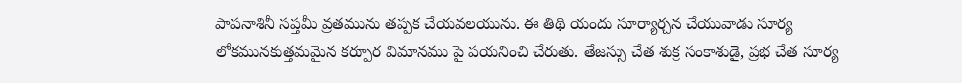పాపనాశినీ సప్తమీ వ్రతమును తప్పక చేయవలయును. ఈ తిథి యందు సూర్యార్చన చేయువాడు సూర్య లోకమునకుత్తమమైన కర్పూర విమానము పై పయనించి చేరుతు. తేజస్సు చేత శుక్ర సంకాశుడై, ప్రభ చేత సూర్య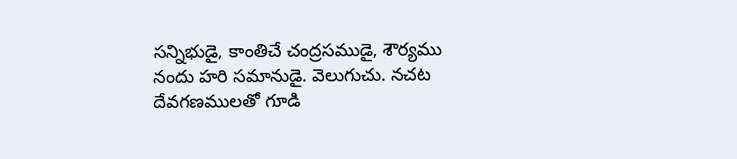సన్నిభుడై, కాంతిచే చంద్రసముడై, శౌర్యము నందు హరి సమానుడై. వెలుగుచు. నచట దేవగణములతో గూడి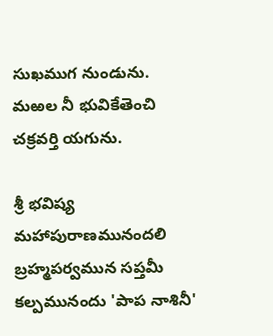సుఖముగ నుండును. మఱల నీ భువికేతెంచి చక్రవర్తి యగును.

శ్రీ భవిష్య మహాపురాణమునందలి బ్రహ్మపర్వమున సప్తమీ కల్పమునందు 'పాప నాశినీ'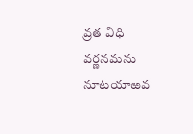వ్రత విధి వర్ణనమను నూటయాఱవ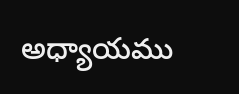అధ్యాయము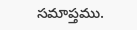సమాప్తము.